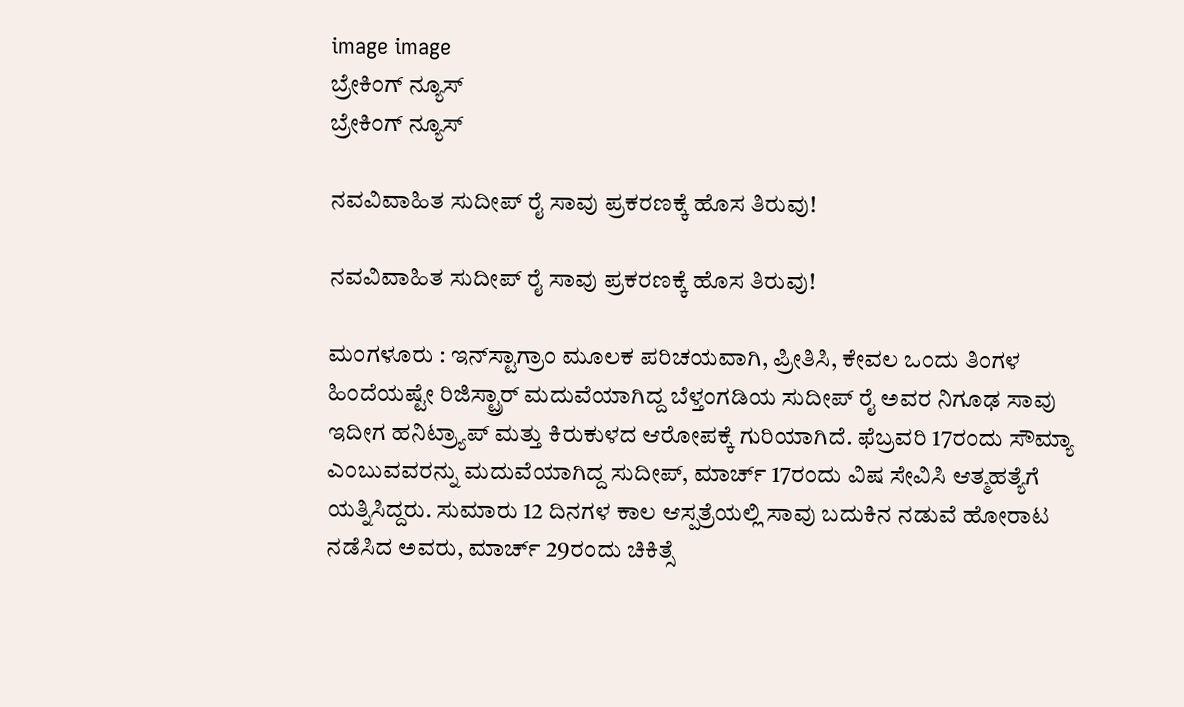image image
ಬ್ರೇಕಿಂಗ್ ನ್ಯೂಸ್
ಬ್ರೇಕಿಂಗ್ ನ್ಯೂಸ್

ನವವಿವಾಹಿತ ಸುದೀಪ್ ರೈ ಸಾವು ಪ್ರಕರಣಕ್ಕೆ ಹೊಸ ತಿರುವು!

ನವವಿವಾಹಿತ ಸುದೀಪ್ ರೈ ಸಾವು ಪ್ರಕರಣಕ್ಕೆ ಹೊಸ ತಿರುವು!

ಮಂಗಳೂರು : ಇನ್‌ಸ್ಟಾಗ್ರಾಂ ಮೂಲಕ ಪರಿಚಯವಾಗಿ, ಪ್ರೀತಿಸಿ, ಕೇವಲ ಒಂದು ತಿಂಗಳ ಹಿಂದೆಯಷ್ಟೇ ರಿಜಿಸ್ಟ್ರಾರ್ ಮದುವೆಯಾಗಿದ್ದ ಬೆಳ್ತಂಗಡಿಯ ಸುದೀಪ್ ರೈ ಅವರ ನಿಗೂಢ ಸಾವು ಇದೀಗ ಹನಿಟ್ರ್ಯಾಪ್ ಮತ್ತು ಕಿರುಕುಳದ ಆರೋಪಕ್ಕೆ ಗುರಿಯಾಗಿದೆ. ಫೆಬ್ರವರಿ 17ರಂದು ಸೌಮ್ಯಾ ಎಂಬುವವರನ್ನು ಮದುವೆಯಾಗಿದ್ದ ಸುದೀಪ್, ಮಾರ್ಚ್ 17ರಂದು ವಿಷ ಸೇವಿಸಿ ಆತ್ಮಹತ್ಯೆಗೆ ಯತ್ನಿಸಿದ್ದರು. ಸುಮಾರು 12 ದಿನಗಳ ಕಾಲ ಆಸ್ಪತ್ರೆಯಲ್ಲಿ ಸಾವು ಬದುಕಿನ ನಡುವೆ ಹೋರಾಟ ನಡೆಸಿದ ಅವರು, ಮಾರ್ಚ್ 29ರಂದು ಚಿಕಿತ್ಸೆ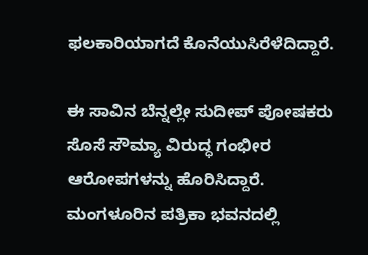ಫಲಕಾರಿಯಾಗದೆ ಕೊನೆಯುಸಿರೆಳೆದಿದ್ದಾರೆ.

ಈ ಸಾವಿನ ಬೆನ್ನಲ್ಲೇ ಸುದೀಪ್ ಪೋಷಕರು ಸೊಸೆ ಸೌಮ್ಯಾ ವಿರುದ್ಧ ಗಂಭೀರ ಆರೋಪಗಳನ್ನು ಹೊರಿಸಿದ್ದಾರೆ. ಮಂಗಳೂರಿನ ಪತ್ರಿಕಾ ಭವನದಲ್ಲಿ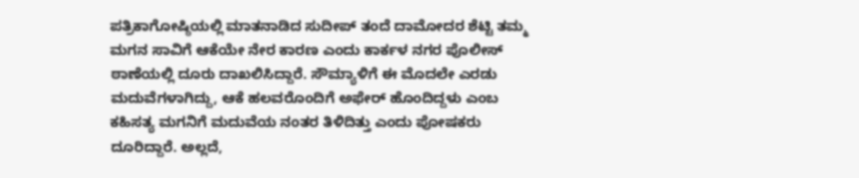ಪತ್ರಿಕಾಗೋಷ್ಠಿಯಲ್ಲಿ ಮಾತನಾಡಿದ ಸುದೀಪ್ ತಂದೆ ದಾಮೋದರ ಶೆಟ್ಟಿ ತಮ್ಮ ಮಗನ ಸಾವಿಗೆ ಆಕೆಯೇ ನೇರ ಕಾರಣ ಎಂದು ಕಾರ್ಕಳ ನಗರ ಪೊಲೀಸ್ ಠಾಣೆಯಲ್ಲಿ ದೂರು ದಾಖಲಿಸಿದ್ದಾರೆ. ಸೌಮ್ಯಾಳಿಗೆ ಈ ಮೊದಲೇ ಎರಡು ಮದುವೆಗಳಾಗಿದ್ದು, ಆಕೆ ಹಲವರೊಂದಿಗೆ ಅಫೇರ್ ಹೊಂದಿದ್ದಳು ಎಂಬ ಕಹಿಸತ್ಯ ಮಗನಿಗೆ ಮದುವೆಯ ನಂತರ ತಿಳಿದಿತ್ತು ಎಂದು ಪೋಷಕರು ದೂರಿದ್ದಾರೆ. ಅಲ್ಲದೆ,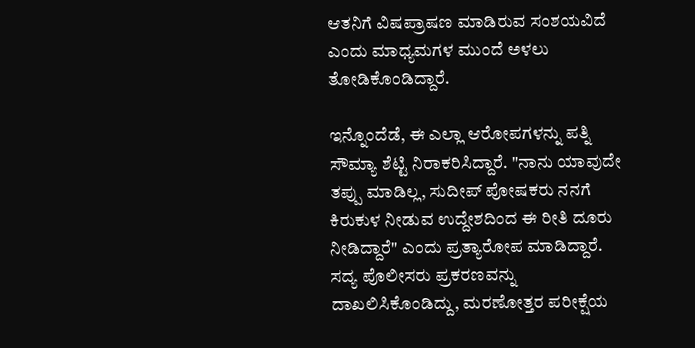ಆತನಿಗೆ ವಿಷಪ್ರಾಷಣ ಮಾಡಿರುವ ಸಂಶಯವಿದೆ ಎಂದು ಮಾಧ್ಯಮಗಳ ಮುಂದೆ ಅಳಲು ತೋಡಿಕೊಂಡಿದ್ದಾರೆ.

ಇನ್ನೊಂದೆಡೆ, ಈ ಎಲ್ಲಾ ಆರೋಪಗಳನ್ನು ಪತ್ನಿ ಸೌಮ್ಯಾ ಶೆಟ್ಟಿ ನಿರಾಕರಿಸಿದ್ದಾರೆ. "ನಾನು ಯಾವುದೇ ತಪ್ಪು ಮಾಡಿಲ್ಲ, ಸುದೀಪ್ ಪೋಷಕರು ನನಗೆ ಕಿರುಕುಳ ನೀಡುವ ಉದ್ದೇಶದಿಂದ ಈ ರೀತಿ ದೂರು ನೀಡಿದ್ದಾರೆ" ಎಂದು ಪ್ರತ್ಯಾರೋಪ ಮಾಡಿದ್ದಾರೆ. ಸದ್ಯ ಪೊಲೀಸರು ಪ್ರಕರಣವನ್ನು ದಾಖಲಿಸಿಕೊಂಡಿದ್ದು, ಮರಣೋತ್ತರ ಪರೀಕ್ಷೆಯ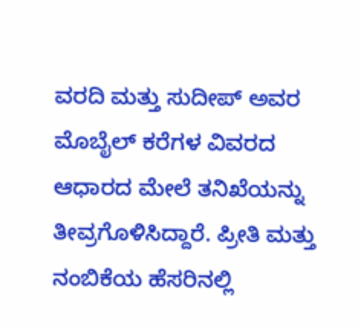ವರದಿ ಮತ್ತು ಸುದೀಪ್ ಅವರ ಮೊಬೈಲ್ ಕರೆಗಳ ವಿವರದ ಆಧಾರದ ಮೇಲೆ ತನಿಖೆಯನ್ನು ತೀವ್ರಗೊಳಿಸಿದ್ದಾರೆ. ಪ್ರೀತಿ ಮತ್ತು ನಂಬಿಕೆಯ ಹೆಸರಿನಲ್ಲಿ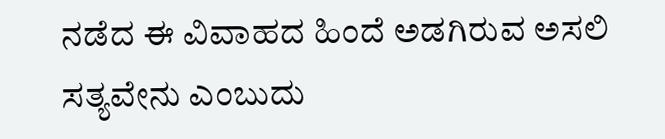ನಡೆದ ಈ ವಿವಾಹದ ಹಿಂದೆ ಅಡಗಿರುವ ಅಸಲಿ ಸತ್ಯವೇನು ಎಂಬುದು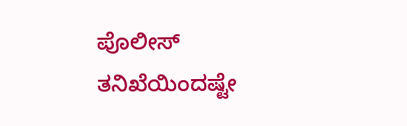ಪೊಲೀಸ್ ತನಿಖೆಯಿಂದಷ್ಟೇ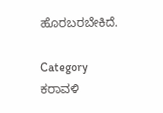ಹೊರಬರಬೇಕಿದೆ.

Category
ಕರಾವಳಿ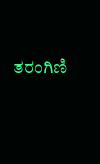ತರಂಗಿಣಿ